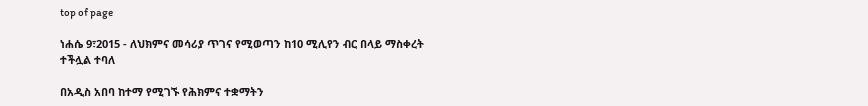top of page

ነሐሴ 9፣2015 - ለህክምና መሳሪያ ጥገና የሚወጣን ከ10 ሚሊየን ብር በላይ ማስቀረት ተችሏል ተባለ

በአዲስ አበባ ከተማ የሚገኙ የሕክምና ተቋማትን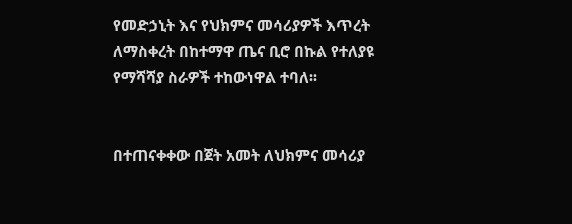የመድኃኒት እና የህክምና መሳሪያዎች እጥረት ለማስቀረት በከተማዋ ጤና ቢሮ በኩል የተለያዩ የማሻሻያ ስራዎች ተከውነዋል ተባለ፡፡


በተጠናቀቀው በጀት አመት ለህክምና መሳሪያ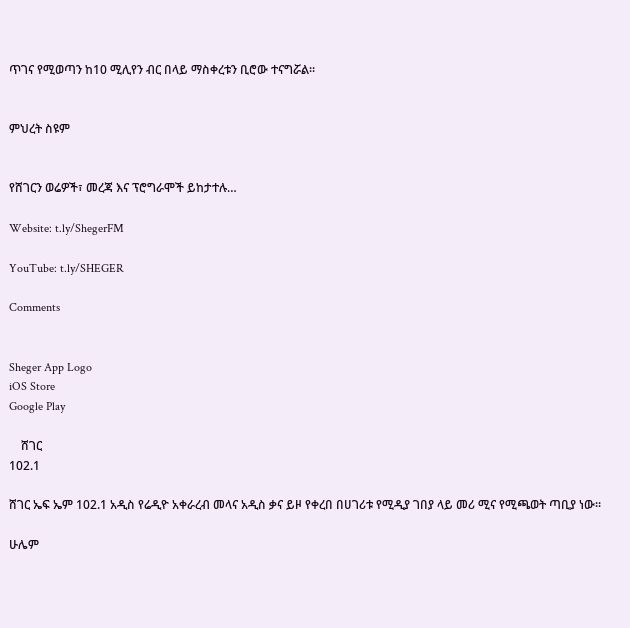ጥገና የሚወጣን ከ10 ሚሊየን ብር በላይ ማስቀረቱን ቢሮው ተናግሯል፡፡


ምህረት ስዩም


የሸገርን ወሬዎች፣ መረጃ እና ፕሮግራሞች ይከታተሉ…

Website: t.ly/ShegerFM

YouTube: t.ly/SHEGER

Comments


Sheger App Logo
iOS Store
Google Play

    ሸገር
102.1

ሸገር ኤፍ ኤም 102.1 አዲስ የሬዲዮ አቀራረብ መላና አዲስ ቃና ይዞ የቀረበ በሀገሪቱ የሚዲያ ገበያ ላይ መሪ ሚና የሚጫወት ጣቢያ ነው፡፡

ሁሌም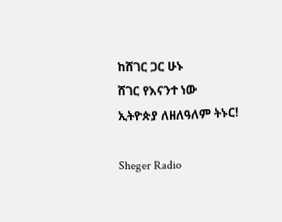ከሸገር ጋር ሁኑ
ሸገር የእናንተ ነው
ኢትዮጵያ ለዘለዓለም ትኑር!

Sheger Radio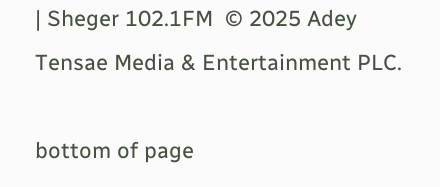| Sheger 102.1FM  © 2025 Adey Tensae Media & Entertainment PLC.

bottom of page